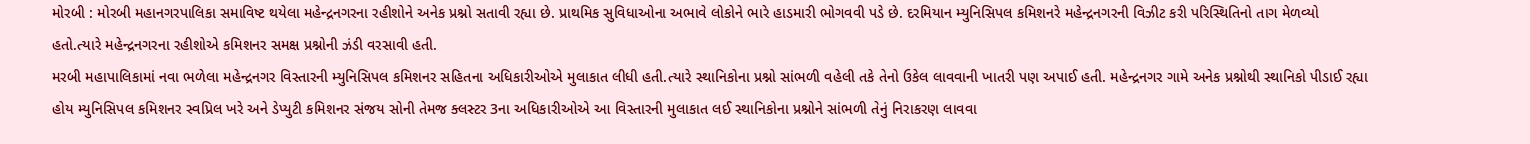મોરબી : મોરબી મહાનગરપાલિકા સમાવિષ્ટ થયેલા મહેન્દ્રનગરના રહીશોને અનેક પ્રશ્નો સતાવી રહ્યા છે. પ્રાથમિક સુવિધાઓના અભાવે લોકોને ભારે હાડમારી ભોગવવી પડે છે. દરમિયાન મ્યુનિસિપલ કમિશનરે મહેન્દ્રનગરની વિઝીટ કરી પરિસ્થિતિનો તાગ મેળવ્યો હતો.ત્યારે મહેન્દ્રનગરના રહીશોએ કમિશનર સમક્ષ પ્રશ્નોની ઝંડી વરસાવી હતી.
મરબી મહાપાલિકામાં નવા ભળેલા મહેન્દ્રનગર વિસ્તારની મ્યુનિસિપલ કમિશનર સહિતના અધિકારીઓએ મુલાકાત લીધી હતી.ત્યારે સ્થાનિકોના પ્રશ્નો સાંભળી વહેલી તકે તેનો ઉકેલ લાવવાની ખાતરી પણ અપાઈ હતી. મહેન્દ્રનગર ગામે અનેક પ્રશ્નોથી સ્થાનિકો પીડાઈ રહ્યા હોય મ્યુનિસિપલ કમિશનર સ્વપ્રિલ ખરે અને ડેપ્યુટી કમિશનર સંજય સોની તેમજ ક્લસ્ટર 3ના અધિકારીઓએ આ વિસ્તારની મુલાકાત લઈ સ્થાનિકોના પ્રશ્નોને સાંભળી તેનું નિરાકરણ લાવવા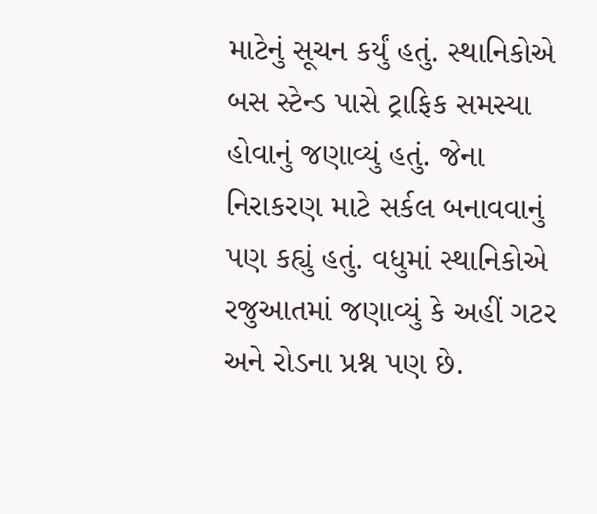માટેનું સૂચન કર્યું હતું. સ્થાનિકોએ બસ સ્ટેન્ડ પાસે ટ્રાફિક સમસ્યા હોવાનું જણાવ્યું હતું. જેના નિરાકરણ માટે સર્કલ બનાવવાનું પણ કહ્યું હતું. વધુમાં સ્થાનિકોએ રજુઆતમાં જણાવ્યું કે અહીં ગટર અને રોડના પ્રશ્ન પણ છે.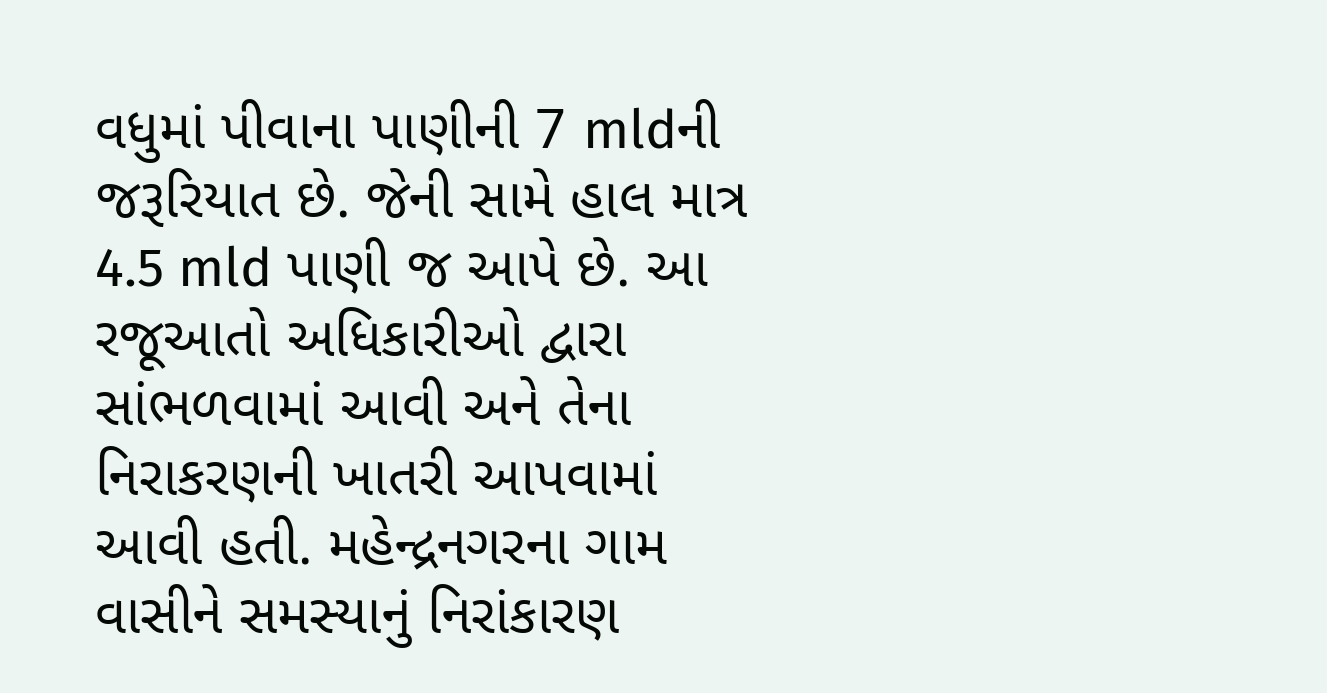વધુમાં પીવાના પાણીની 7 mldની જરૂરિયાત છે. જેની સામે હાલ માત્ર 4.5 mld પાણી જ આપે છે. આ રજૂઆતો અધિકારીઓ દ્વારા સાંભળવામાં આવી અને તેના નિરાકરણની ખાતરી આપવામાં આવી હતી. મહેન્દ્રનગરના ગામ વાસીને સમસ્યાનું નિરાંકારણ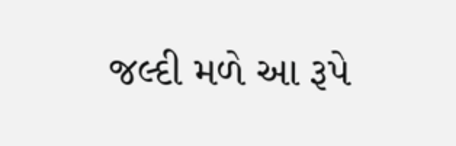જલ્દી મળે આ રૂપે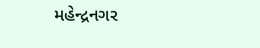મહેન્દ્રનગર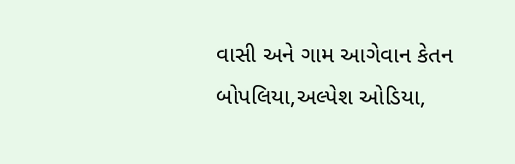વાસી અને ગામ આગેવાન કેતન બોપલિયા,અલ્પેશ ઓડિયા,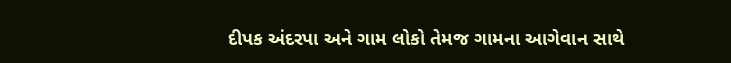દીપક અંદરપા અને ગામ લોકો તેમજ ગામના આગેવાન સાથે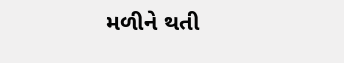મળીને થતી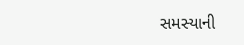સમસ્યાની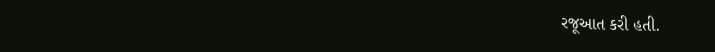રજૂઆત કરી હતી.